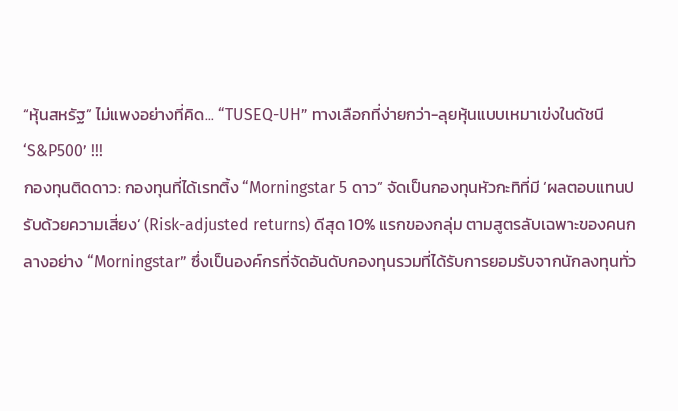“หุ้นสหรัฐ” ไม่แพงอย่างที่คิด... “TUSEQ-UH” ทางเลือกที่ง่ายกว่า-ลุยหุ้นแบบเหมาเข่งในดัชนี ‘S&P500’ !!!
กองทุนติดดาว: กองทุนที่ได้เรทติ้ง “Morningstar 5 ดาว” จัดเป็นกองทุนหัวกะทิที่มี ‘ผลตอบแทนปรับด้วยความเสี่ยง’ (Risk-adjusted returns) ดีสุด 10% แรกของกลุ่ม ตามสูตรลับเฉพาะของคนกลางอย่าง “Morningstar” ซึ่งเป็นองค์กรที่จัดอันดับกองทุนรวมที่ได้รับการยอมรับจากนักลงทุนทั่ว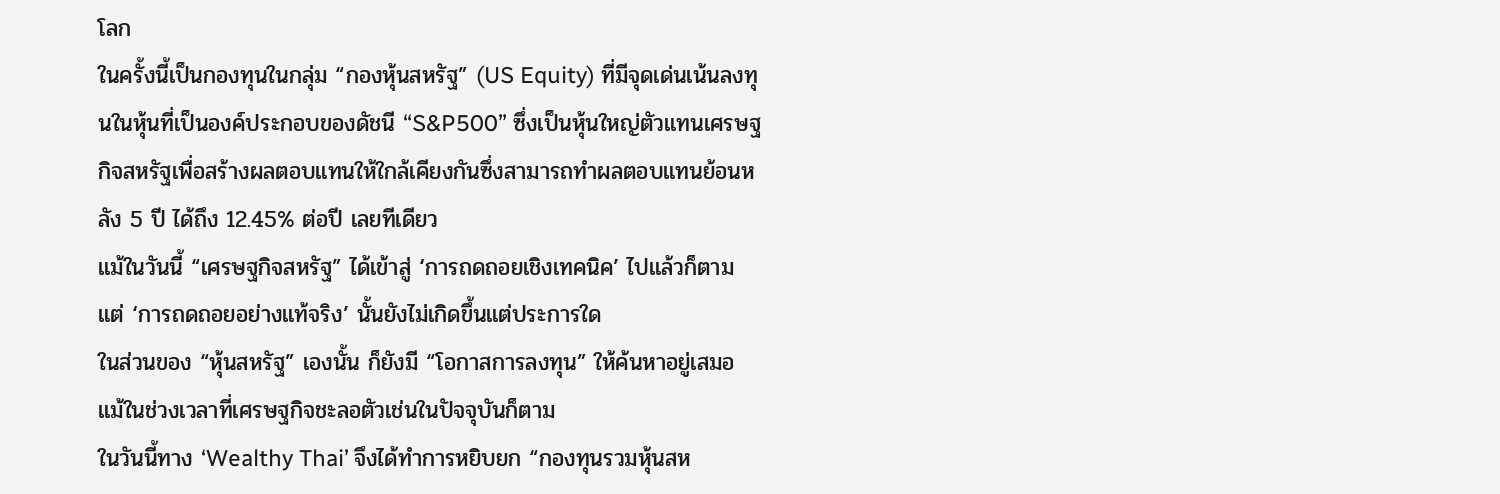โลก
ในครั้งนี้เป็นกองทุนในกลุ่ม “กองหุ้นสหรัฐ” (US Equity) ที่มีจุดเด่นเน้นลงทุนในหุ้นที่เป็นองค์ประกอบของดัชนี “S&P500” ซึ่งเป็นหุ้นใหญ่ตัวแทนเศรษฐกิจสหรัฐเพื่อสร้างผลตอบแทนให้ใกล้เคียงกันซึ่งสามารถทำผลตอบแทนย้อนหลัง 5 ปี ได้ถึง 12.45% ต่อปี เลยทีเดียว
แม้ในวันนี้ “เศรษฐกิจสหรัฐ” ได้เข้าสู่ ‘การถดถอยเชิงเทคนิค’ ไปแล้วก็ตาม แต่ ‘การถดถอยอย่างแท้จริง’ นั้นยังไม่เกิดขึ้นแต่ประการใด
ในส่วนของ “หุ้นสหรัฐ” เองนั้น ก็ยังมี “โอกาสการลงทุน” ให้ค้นหาอยู่เสมอ แม้ในช่วงเวลาที่เศรษฐกิจชะลอตัวเช่นในปัจจุบันก็ตาม
ในวันนี้ทาง ‘Wealthy Thai’ จึงได้ทำการหยิบยก “กองทุนรวมหุ้นสห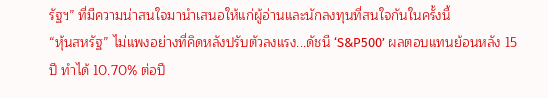รัฐฯ” ที่มีความน่าสนใจมานำเสนอให้แก่ผู้อ่านและนักลงทุนที่สนใจกันในครั้งนี้
“หุ้นสหรัฐ” ไม่แพงอย่างที่คิดหลังปรับตัวลงแรง...ดัชนี ‘S&P500’ ผลตอบแทนย้อนหลัง 15 ปี ทำได้ 10.70% ต่อปี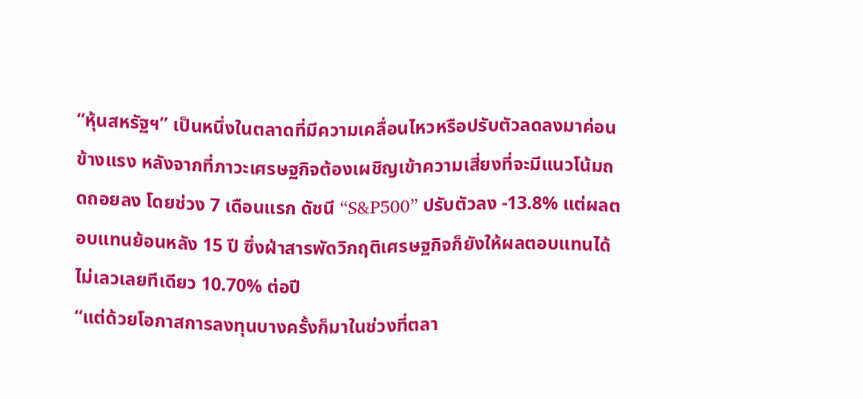“หุ้นสหรัฐฯ” เป็นหนึ่งในตลาดที่มีความเคลื่อนไหวหรือปรับตัวลดลงมาค่อนข้างแรง หลังจากที่ภาวะเศรษฐกิจต้องเผชิญเข้าความเสี่ยงที่จะมีแนวโน้มถดถอยลง โดยช่วง 7 เดือนแรก ดัชนี “S&P500” ปรับตัวลง -13.8% แต่ผลตอบแทนย้อนหลัง 15 ปี ซึ่งฝ่าสารพัดวิกฤติเศรษฐกิจก็ยังให้ผลตอบแทนได้ไม่เลวเลยทีเดียว 10.70% ต่อปี
“แต่ด้วยโอกาสการลงทุนบางครั้งก็มาในช่วงที่ตลา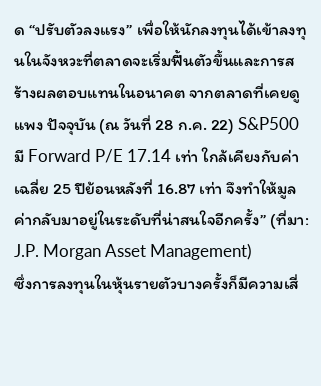ด “ปรับตัวลงแรง” เพื่อให้นักลงทุนได้เข้าลงทุนในจังหวะที่ตลาดจะเริ่มฟื้นตัวขึ้นและการสร้างผลตอบแทนในอนาคต จากตลาดที่เคยดูแพง ปัจจุบัน (ณ วันที่ 28 ก.ค. 22) S&P500 มี Forward P/E 17.14 เท่า ใกล้เคียงกับค่าเฉลี่ย 25 ปีย้อนหลังที่ 16.87 เท่า จึงทำให้มูลค่ากลับมาอยู่ในระดับที่น่าสนใจอีกครั้ง” (ที่มา: J.P. Morgan Asset Management)
ซึ่งการลงทุนในหุ้นรายตัวบางครั้งก็มีความเสี่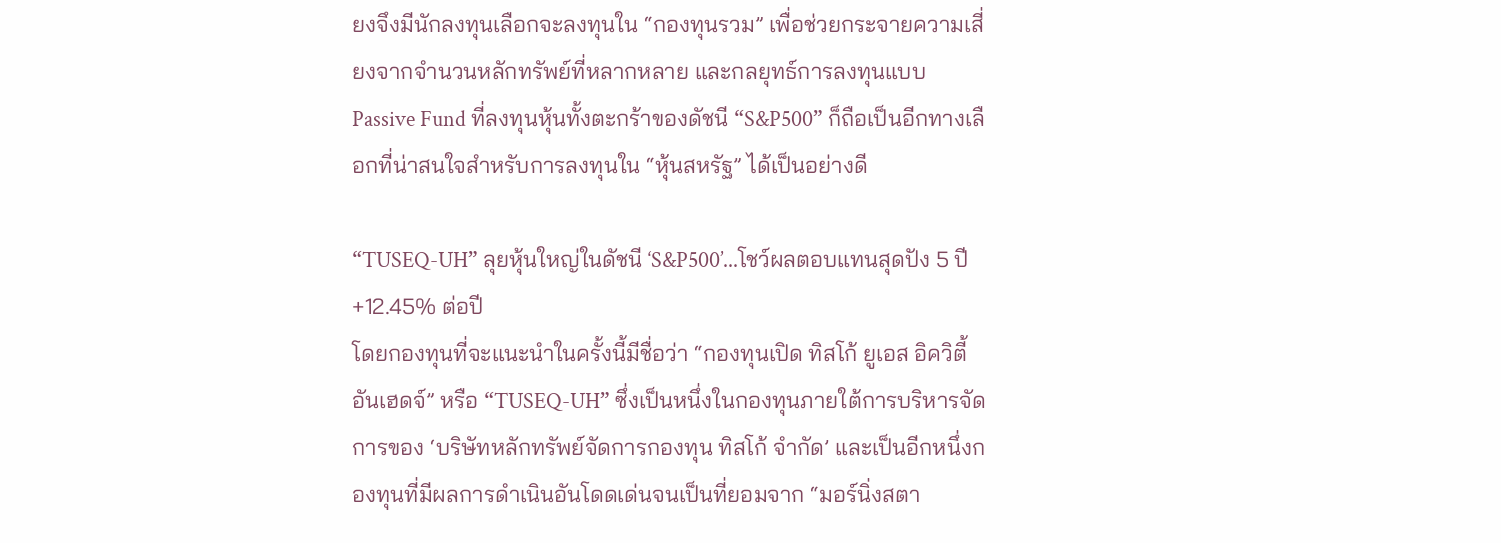ยงจึงมีนักลงทุนเลือกจะลงทุนใน “กองทุนรวม” เพื่อช่วยกระจายความเสี่ยงจากจำนวนหลักทรัพย์ที่หลากหลาย และกลยุทธ์การลงทุนแบบ Passive Fund ที่ลงทุนหุ้นทั้งตะกร้าของดัชนี “S&P500” ก็ถือเป็นอีกทางเลือกที่น่าสนใจสำหรับการลงทุนใน “หุ้นสหรัฐ” ได้เป็นอย่างดี

“TUSEQ-UH” ลุยหุ้นใหญ่ในดัชนี ‘S&P500’...โชว์ผลตอบแทนสุดปัง 5 ปี +12.45% ต่อปี
โดยกองทุนที่จะแนะนำในครั้งนี้มีชื่อว่า “กองทุนเปิด ทิสโก้ ยูเอส อิควิตี้ อันเฮดจ์” หรือ “TUSEQ-UH” ซึ่งเป็นหนึ่งในกองทุนภายใต้การบริหารจัดการของ ‘บริษัทหลักทรัพย์จัดการกองทุน ทิสโก้ จำกัด’ และเป็นอีกหนึ่งกองทุนที่มีผลการดำเนินอันโดดเด่นจนเป็นที่ยอมจาก “มอร์นิ่งสตา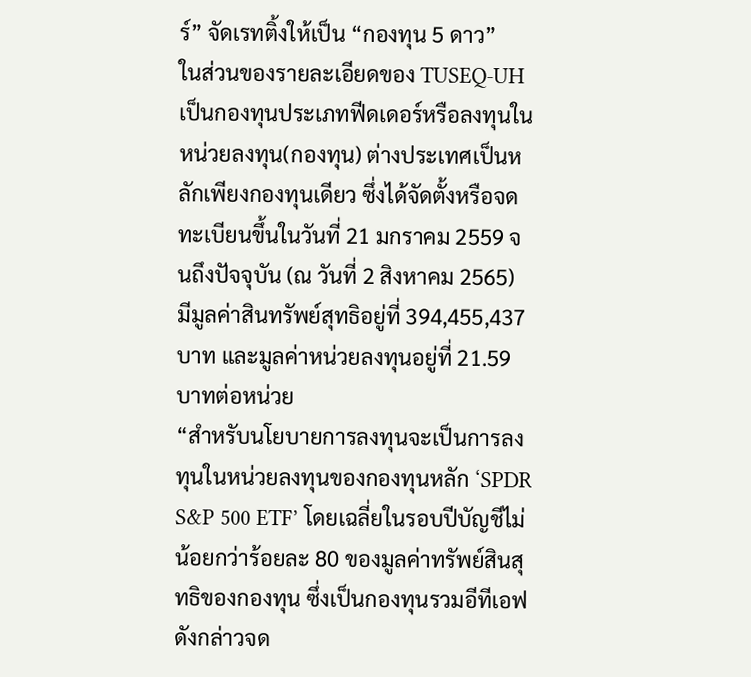ร์” จัดเรทติ้งให้เป็น “กองทุน 5 ดาว”
ในส่วนของรายละเอียดของ TUSEQ-UH เป็นกองทุนประเภทฟีดเดอร์หรือลงทุนในหน่วยลงทุน(กองทุน) ต่างประเทศเป็นหลักเพียงกองทุนเดียว ซึ่งได้จัดตั้งหรือจดทะเบียนขึ้นในวันที่ 21 มกราคม 2559 จนถึงปัจจุบัน (ณ วันที่ 2 สิงหาคม 2565) มีมูลค่าสินทรัพย์สุทธิอยู่ที่ 394,455,437 บาท และมูลค่าหน่วยลงทุนอยู่ที่ 21.59 บาทต่อหน่วย
“สำหรับนโยบายการลงทุนจะเป็นการลงทุนในหน่วยลงทุนของกองทุนหลัก ‘SPDR S&P 500 ETF’ โดยเฉลี่ยในรอบปีบัญชีไม่น้อยกว่าร้อยละ 80 ของมูลค่าทรัพย์สินสุทธิของกองทุน ซึ่งเป็นกองทุนรวมอีทีเอฟดังกล่าวจด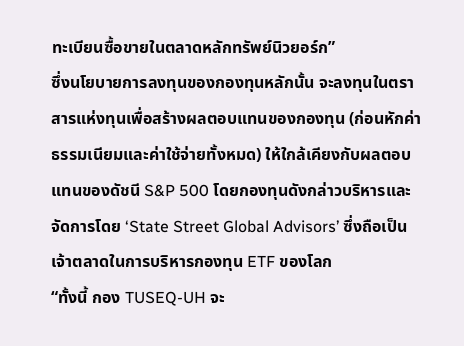ทะเบียนซื้อขายในตลาดหลักทรัพย์นิวยอร์ก”
ซึ่งนโยบายการลงทุนของกองทุนหลักนั้น จะลงทุนในตราสารแห่งทุนเพื่อสร้างผลตอบแทนของกองทุน (ก่อนหักค่าธรรมเนียมและค่าใช้จ่ายทั้งหมด) ให้ใกล้เคียงกับผลตอบแทนของดัชนี S&P 500 โดยกองทุนดังกล่าวบริหารและจัดการโดย ‘State Street Global Advisors’ ซึ่งถือเป็นเจ้าตลาดในการบริหารกองทุน ETF ของโลก
“ทั้งนี้ กอง TUSEQ-UH จะ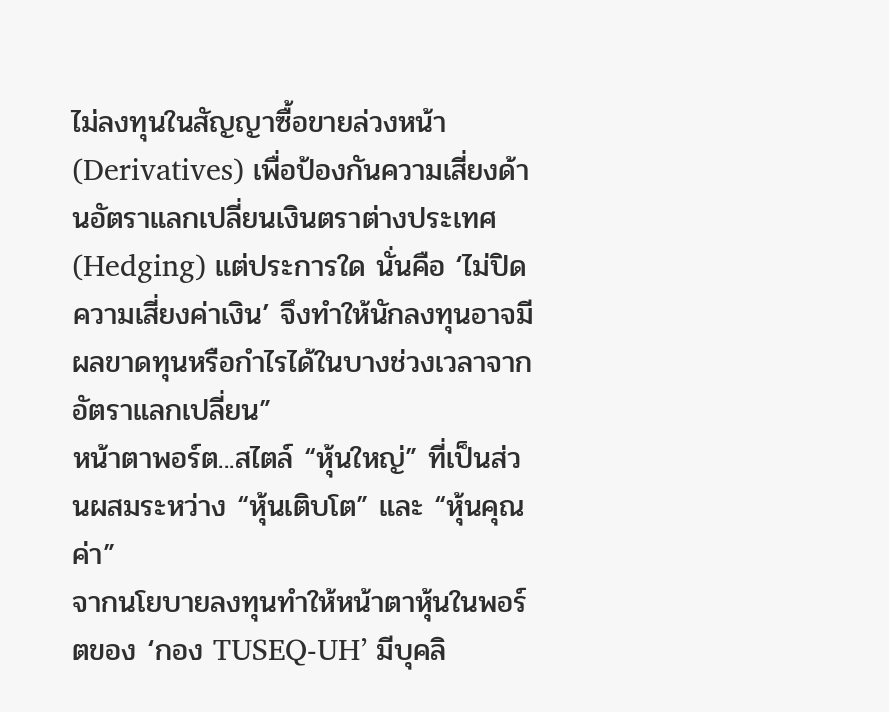ไม่ลงทุนในสัญญาซื้อขายล่วงหน้า (Derivatives) เพื่อป้องกันความเสี่ยงด้านอัตราแลกเปลี่ยนเงินตราต่างประเทศ (Hedging) แต่ประการใด นั่นคือ ‘ไม่ปิดความเสี่ยงค่าเงิน’ จึงทำให้นักลงทุนอาจมีผลขาดทุนหรือกำไรได้ในบางช่วงเวลาจากอัตราแลกเปลี่ยน”
หน้าตาพอร์ต...สไตล์ “หุ้นใหญ่” ที่เป็นส่วนผสมระหว่าง “หุ้นเติบโต” และ “หุ้นคุณค่า”
จากนโยบายลงทุนทำให้หน้าตาหุ้นในพอร์ตของ ‘กอง TUSEQ-UH’ มีบุคลิ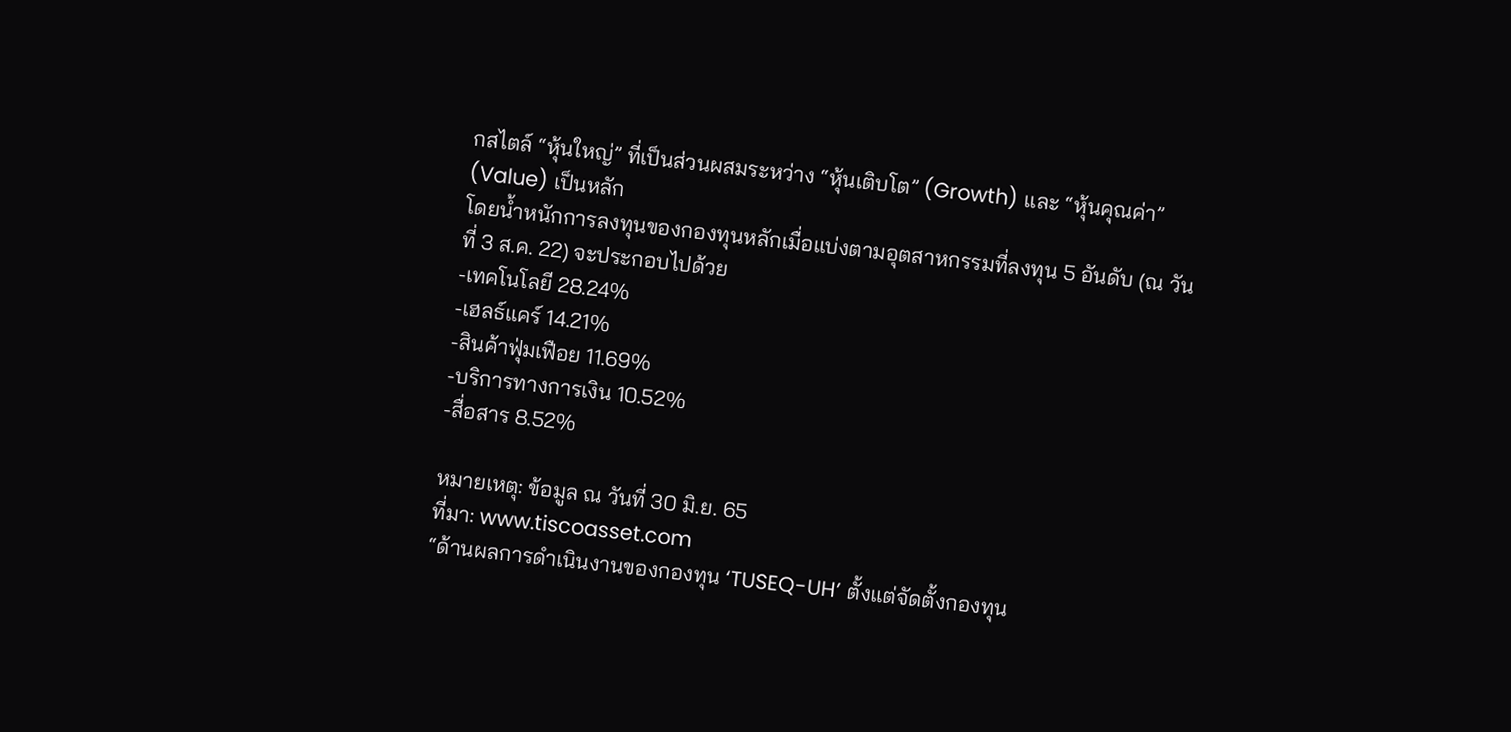กสไตล์ “หุ้นใหญ่” ที่เป็นส่วนผสมระหว่าง “หุ้นเติบโต” (Growth) และ “หุ้นคุณค่า” (Value) เป็นหลัก
โดยน้ำหนักการลงทุนของกองทุนหลักเมื่อแบ่งตามอุตสาหกรรมที่ลงทุน 5 อันดับ (ณ วันที่ 3 ส.ค. 22) จะประกอบไปด้วย
-เทคโนโลยี 28.24%
-เฮลธ์แคร์ 14.21%
-สินค้าฟุ่มเฟือย 11.69%
-บริการทางการเงิน 10.52%
-สื่อสาร 8.52%

หมายเหตุ: ข้อมูล ณ วันที่ 30 มิ.ย. 65
ที่มา: www.tiscoasset.com
“ด้านผลการดำเนินงานของกองทุน ‘TUSEQ-UH’ ตั้งแต่จัดตั้งกองทุน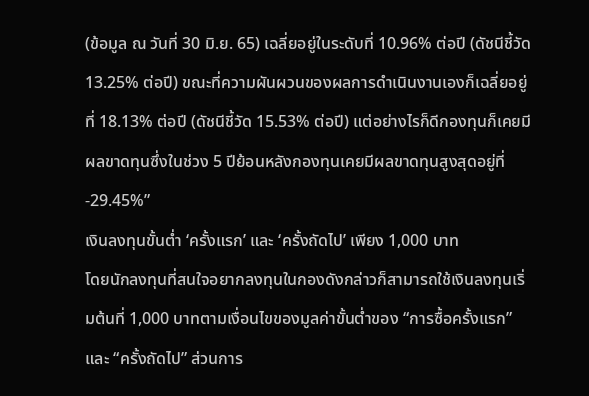(ข้อมูล ณ วันที่ 30 มิ.ย. 65) เฉลี่ยอยู่ในระดับที่ 10.96% ต่อปี (ดัชนีชี้วัด 13.25% ต่อปี) ขณะที่ความผันผวนของผลการดำเนินงานเองก็เฉลี่ยอยู่ที่ 18.13% ต่อปี (ดัชนีชี้วัด 15.53% ต่อปี) แต่อย่างไรก็ดีกองทุนก็เคยมีผลขาดทุนซึ่งในช่วง 5 ปีย้อนหลังกองทุนเคยมีผลขาดทุนสูงสุดอยู่ที่ -29.45%”
เงินลงทุนขั้นต่ำ ‘ครั้งแรก’ และ ‘ครั้งถัดไป’ เพียง 1,000 บาท
โดยนักลงทุนที่สนใจอยากลงทุนในกองดังกล่าวก็สามารถใช้เงินลงทุนเริ่มต้นที่ 1,000 บาทตามเงื่อนไขของมูลค่าขั้นตํ่าของ “การซื้อครั้งแรก” และ “ครั้งถัดไป” ส่วนการ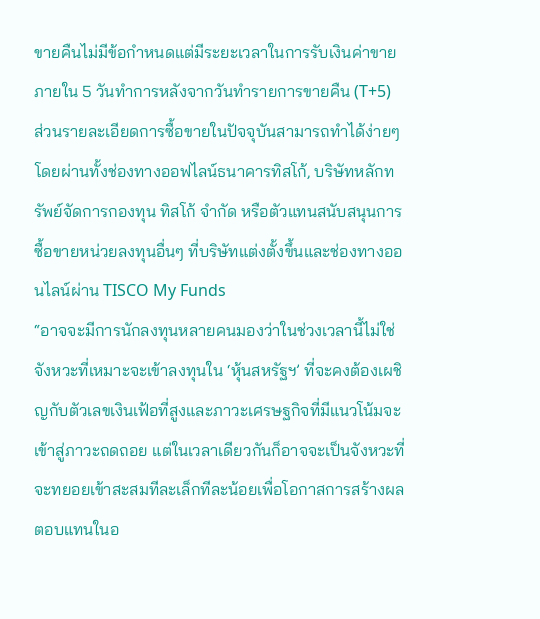ขายคืนไม่มีข้อกำหนดแต่มีระยะเวลาในการรับเงินค่าขายภายใน 5 วันทําการหลังจากวันทํารายการขายคืน (T+5)
ส่วนรายละเอียดการซื้อขายในปัจจุบันสามารถทำได้ง่ายๆ โดยผ่านทั้งช่องทางออฟไลน์ธนาคารทิสโก้, บริษัทหลักทรัพย์จัดการกองทุน ทิสโก้ จำกัด หรือตัวแทนสนับสนุนการซื้อขายหน่วยลงทุนอื่นๆ ที่บริษัทแต่งตั้งขึ้นและช่องทางออนไลน์ผ่าน TISCO My Funds
“อาจจะมีการนักลงทุนหลายคนมองว่าในช่วงเวลานี้ไม่ใช่จังหวะที่เหมาะจะเข้าลงทุนใน ‘หุ้นสหรัฐฯ’ ที่จะคงต้องเผชิญกับตัวเลขเงินเฟ้อที่สูงและภาวะเศรษฐกิจที่มีแนวโน้มจะเข้าสู่ภาวะถดถอย แต่ในเวลาเดียวกันก็อาจจะเป็นจังหวะที่จะทยอยเข้าสะสมทีละเล็กทีละน้อยเพื่อโอกาสการสร้างผลตอบแทนในอ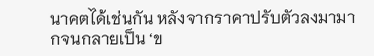นาคตได้เช่นกัน หลังจากราคาปรับตัวลงมามากจนกลายเป็น ‘ข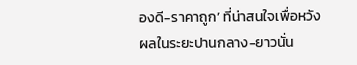องดี-ราคาถูก’ ที่น่าสนใจเพื่อหวังผลในระยะปานกลาง-ยาวนั่น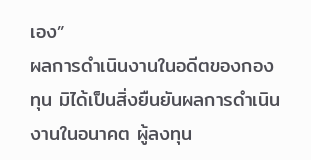เอง”
ผลการดำเนินงานในอดีตของกองทุน มิได้เป็นสิ่งยืนยันผลการดำเนินงานในอนาคต ผู้ลงทุน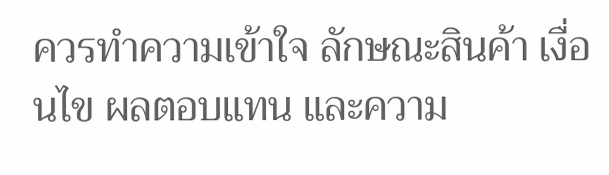ควรทำความเข้าใจ ลักษณะสินค้า เงื่อนไข ผลตอบแทน และความ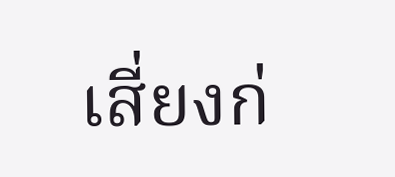เสี่ยงก่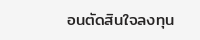อนตัดสินใจลงทุน